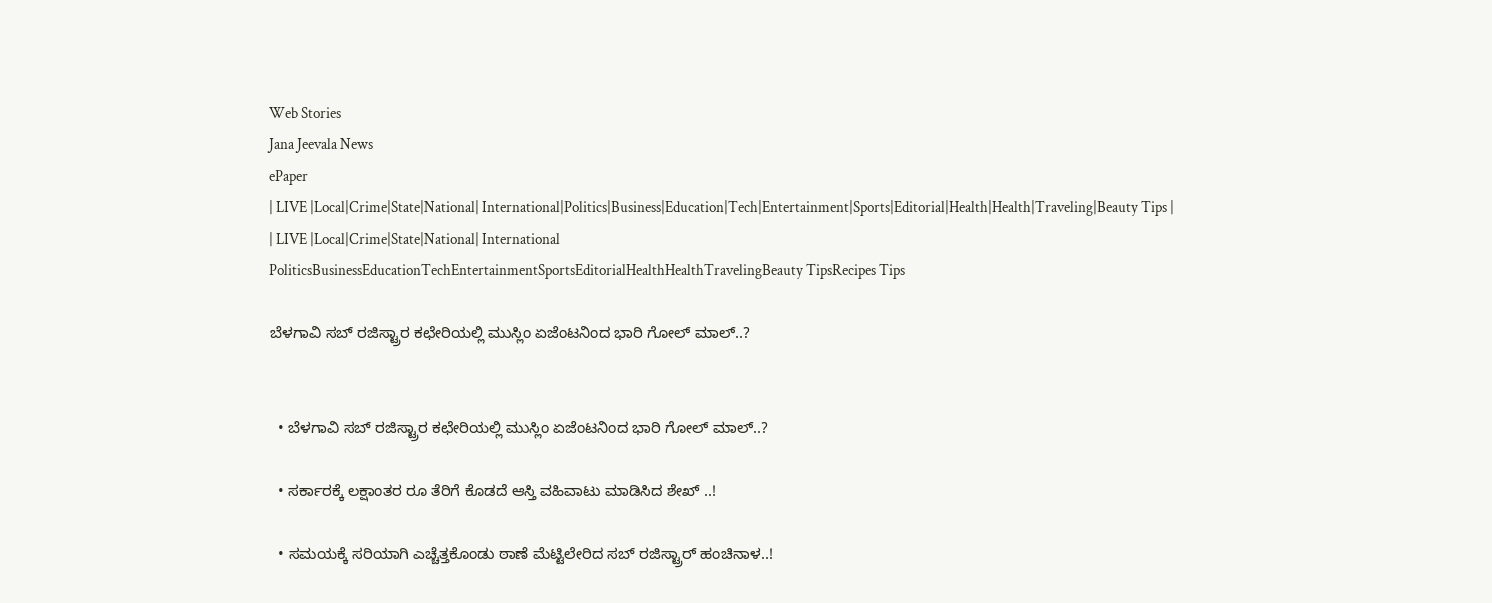Web Stories
Jana Jeevala News
ePaper
| LIVE |Local|Crime|State|National| International|Politics|Business|Education|Tech|Entertainment|Sports|Editorial|Health|Health|Traveling|Beauty Tips |
| LIVE |Local|Crime|State|National| International
PoliticsBusinessEducationTechEntertainmentSportsEditorialHealthHealthTravelingBeauty TipsRecipes Tips

ಬೆಳಗಾವಿ ಸಬ್ ರಜಿಸ್ಟ್ರಾರ ಕಛೇರಿಯಲ್ಲಿ ಮುಸ್ಲಿಂ ಏಜೆಂಟನಿಂದ ಭಾರಿ ಗೋಲ್ ಮಾಲ್..?


  • ಬೆಳಗಾವಿ ಸಬ್ ರಜಿಸ್ಟ್ರಾರ ಕಛೇರಿಯಲ್ಲಿ ಮುಸ್ಲಿಂ ಏಜೆಂಟನಿಂದ ಭಾರಿ ಗೋಲ್ ಮಾಲ್..?

  • ಸರ್ಕಾರಕ್ಕೆ ಲಕ್ಷಾಂತರ ರೂ ತೆರಿಗೆ ಕೊಡದೆ ಆಸ್ತಿ ವಹಿವಾಟು ಮಾಡಿಸಿದ ಶೇಖ್ ..!

  • ಸಮಯಕ್ಕೆ ಸರಿಯಾಗಿ ಎಚ್ಚೆತ್ತಕೊಂಡು ಠಾಣೆ ಮೆಟ್ಟಿಲೇರಿದ ಸಬ್ ರಜಿಸ್ಟ್ರಾರ್ ಹಂಚಿನಾಳ..!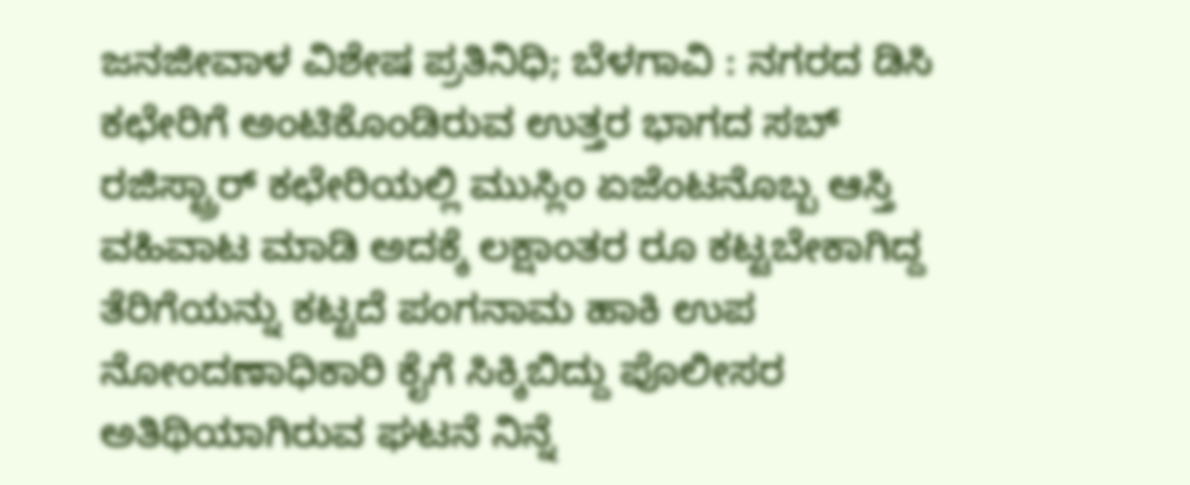ಜನಜೀವಾಳ ವಿಶೇಷ ಪ್ರತಿನಿಧಿ; ಬೆಳಗಾವಿ : ನಗರದ ಡಿಸಿ ಕಛೇರಿಗೆ ಅಂಟಿಕೊಂಡಿರುವ ಉತ್ತರ ಭಾಗದ ಸಬ್ ರಜಿಸ್ಟ್ರಾರ್ ಕಛೇರಿಯಲ್ಲಿ ಮುಸ್ಲಿಂ ಏಜೆಂಟನೊಬ್ಬ ಆಸ್ತಿ ವಹಿವಾಟ ಮಾಡಿ ಅದಕ್ಕೆ ಲಕ್ಷಾಂತರ ರೂ ಕಟ್ಟಬೇಕಾಗಿದ್ದ ತೆರಿಗೆಯನ್ನು ಕಟ್ಟದೆ ಪಂಗನಾಮ ಹಾಕಿ ಉಪ ನೋಂದಣಾಧಿಕಾರಿ ಕೈಗೆ ಸಿಕ್ಕಿಬಿದ್ದು ಪೊಲೀಸರ ಅತಿಥಿಯಾಗಿರುವ ಘಟನೆ ನಿನ್ನೆ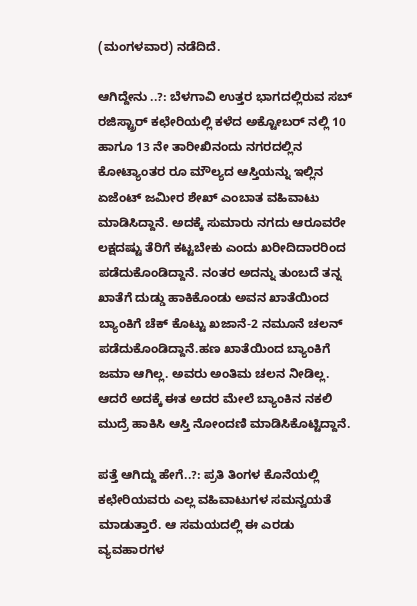(ಮಂಗಳವಾರ) ನಡೆದಿದೆ.

ಆಗಿದ್ದೇನು ..?: ಬೆಳಗಾವಿ ಉತ್ತರ ಭಾಗದಲ್ಲಿರುವ ಸಬ್ ರಜಿಸ್ಟ್ರಾರ್ ಕಛೇರಿಯಲ್ಲಿ ಕಳೆದ ಅಕ್ಟೋಬರ್ ನಲ್ಲಿ 10 ಹಾಗೂ 13 ನೇ ತಾರೀಖಿನಂದು ನಗರದಲ್ಲಿನ ಕೋಟ್ಯಾಂತರ ರೂ ಮೌಲ್ಯದ ಆಸ್ತಿಯನ್ನು ಇಲ್ಲಿನ ಏಜೆಂಟ್ ಜಮೀರ ಶೇಖ್ ಎಂಬಾತ ವಹಿವಾಟು ಮಾಡಿಸಿದ್ದಾನೆ. ಅದಕ್ಕೆ ಸುಮಾರು ನಗದು ಆರೂವರೇ ಲಕ್ಷದಷ್ಟು ತೆರಿಗೆ ಕಟ್ಟಬೇಕು ಎಂದು ಖರೀದಿದಾರರಿಂದ ಪಡೆದುಕೊಂಡಿದ್ದಾನೆ. ನಂತರ ಅದನ್ನು ತುಂಬದೆ ತನ್ನ ಖಾತೆಗೆ ದುಡ್ಡು ಹಾಕಿಕೊಂಡು ಅವನ ಖಾತೆಯಿಂದ ಬ್ಯಾಂಕಿಗೆ ಚೆಕ್ ಕೊಟ್ಟು ಖಜಾನೆ-2 ನಮೂನೆ ಚಲನ್ ಪಡೆದುಕೊಂಡಿದ್ದಾನೆ.ಹಣ ಖಾತೆಯಿಂದ ಬ್ಯಾಂಕಿಗೆ ಜಮಾ ಆಗಿಲ್ಲ. ಅವರು ಅಂತಿಮ ಚಲನ ನೀಡಿಲ್ಲ. ಆದರೆ ಅದಕ್ಕೆ ಈತ ಅದರ ಮೇಲೆ ಬ್ಯಾಂಕಿನ ನಕಲಿ ಮುದ್ರೆ ಹಾಕಿಸಿ ಆಸ್ತಿ ನೋಂದಣಿ ಮಾಡಿಸಿಕೊಟ್ಟಿದ್ದಾನೆ.

ಪತ್ತೆ ಆಗಿದ್ದು ಹೇಗೆ..?: ಪ್ರತಿ ತಿಂಗಳ ಕೊನೆಯಲ್ಲಿ ಕಛೇರಿಯವರು ಎಲ್ಲ ವಹಿವಾಟುಗಳ ಸಮನ್ವಯತೆ ಮಾಡುತ್ತಾರೆ. ಆ ಸಮಯದಲ್ಲಿ ಈ ಎರಡು ವ್ಯವಹಾರಗಳ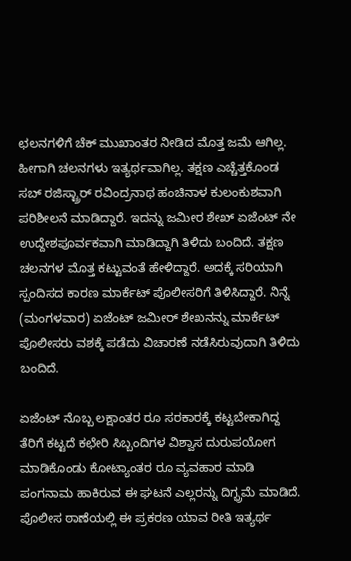ಛಲನಗಳಿಗೆ ಚೆಕ್ ಮುಖಾಂತರ ನೀಡಿದ ಮೊತ್ತ ಜಮೆ ಆಗಿಲ್ಲ. ಹೀಗಾಗಿ ಚಲನಗಳು ಇತ್ಯರ್ಥವಾಗಿಲ್ಲ. ತಕ್ಷಣ ಎಚ್ಚೆತ್ತಕೊಂಡ ಸಬ್ ರಜಿಸ್ಟ್ರಾರ್ ರವಿಂದ್ರನಾಥ ಹಂಚಿನಾಳ ಕುಲಂಕುಶವಾಗಿ ಪರಿಶೀಲನೆ ಮಾಡಿದ್ದಾರೆ. ಇದನ್ನು ಜಮೀರ ಶೇಖ್ ಏಜೆಂಟ್ ನೇ ಉದ್ದೇಶಪೂರ್ವಕವಾಗಿ ಮಾಡಿದ್ದಾಗಿ ತಿಳಿದು ಬಂದಿದೆ. ತಕ್ಷಣ ಚಲನಗಳ ಮೊತ್ತ ಕಟ್ಟುವಂತೆ ಹೇಳಿದ್ದಾರೆ. ಅದಕ್ಕೆ ಸರಿಯಾಗಿ ಸ್ಪಂದಿಸದ ಕಾರಣ ಮಾರ್ಕೆಟ್ ಪೊಲೀಸರಿಗೆ ತಿಳಿಸಿದ್ದಾರೆ. ನಿನ್ನೆ (ಮಂಗಳವಾರ) ಏಜೆಂಟ್ ಜಮೀರ್ ಶೇಖನನ್ನು ಮಾರ್ಕೆಟ್ ಪೊಲೀಸರು ವಶಕ್ಕೆ ಪಡೆದು ವಿಚಾರಣೆ ನಡೆಸಿರುವುದಾಗಿ ತಿಳಿದು ಬಂದಿದೆ.

ಏಜೆಂಟ್ ನೊಬ್ಬ ಲಕ್ಷಾಂತರ ರೂ ಸರಕಾರಕ್ಕೆ ಕಟ್ಟಬೇಕಾಗಿದ್ದ ತೆರಿಗೆ ಕಟ್ಟದೆ ಕಛೇರಿ ಸಿಬ್ಬಂದಿಗಳ ವಿಶ್ವಾಸ ದುರುಪಯೋಗ ಮಾಡಿಕೊಂಡು ಕೋಟ್ಯಾಂತರ ರೂ ವ್ಯವಹಾರ ಮಾಡಿ ಪಂಗನಾಮ ಹಾಕಿರುವ ಈ ಘಟನೆ ಎಲ್ಲರನ್ನು ದಿಗ್ಭ್ರಮೆ ಮಾಡಿದೆ. ಪೊಲೀಸ ಠಾಣೆಯಲ್ಲಿ ಈ ಪ್ರಕರಣ ಯಾವ ರೀತಿ ಇತ್ಯರ್ಥ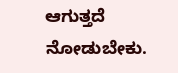ಆಗುತ್ತದೆ ನೋಡುಬೇಕು.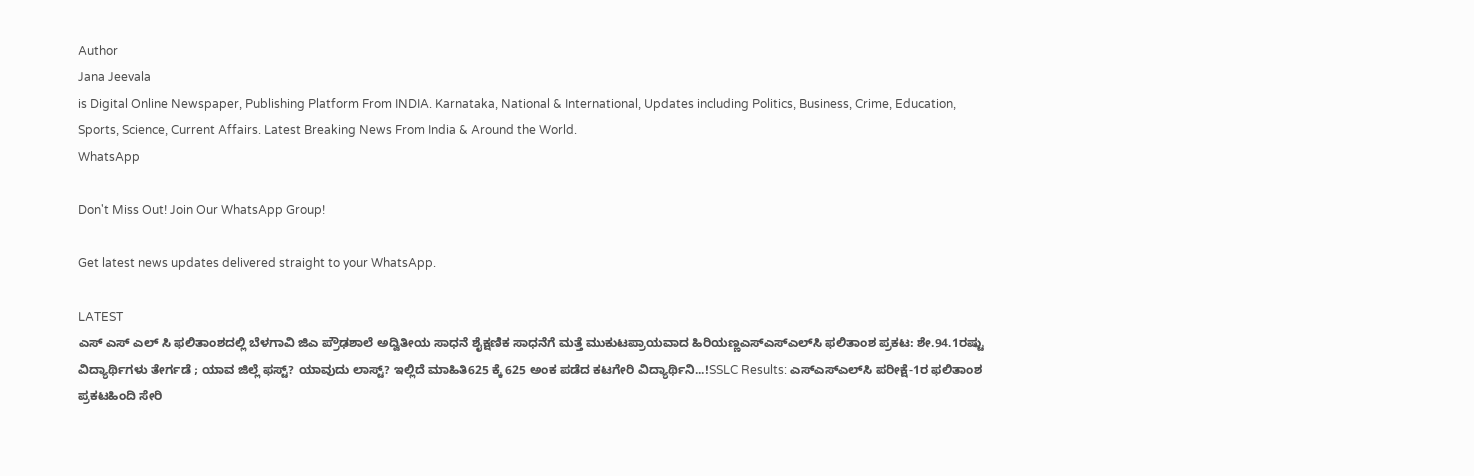Author
Jana Jeevala
is Digital Online Newspaper, Publishing Platform From INDIA. Karnataka, National & International, Updates including Politics, Business, Crime, Education, Sports, Science, Current Affairs. Latest Breaking News From India & Around the World.
WhatsApp

Don't Miss Out! Join Our WhatsApp Group!

Get latest news updates delivered straight to your WhatsApp.

LATEST
ಎಸ್ ಎಸ್ ಎಲ್ ಸಿ ಫಲಿತಾಂಶದಲ್ಲಿ ಬೆಳಗಾವಿ ಜಿಎ ಪ್ರೌಢಶಾಲೆ ಅದ್ವಿತೀಯ ಸಾಧನೆ ಶೈಕ್ಷಣಿಕ ಸಾಧನೆಗೆ ಮತ್ತೆ ಮುಕುಟಪ್ರಾಯವಾದ ಹಿರಿಯಣ್ಣಎಸ್‌ಎಸ್‌ಎಲ್‌ಸಿ ಫಲಿತಾಂಶ ಪ್ರಕಟ: ಶೇ.94.1ರಷ್ಟು ವಿದ್ಯಾರ್ಥಿಗಳು ತೇರ್ಗಡೆ ; ಯಾವ ಜಿಲ್ಲೆ ಫಸ್ಟ್? ಯಾವುದು ಲಾಸ್ಟ್? ಇಲ್ಲಿದೆ ಮಾಹಿತಿ625 ಕ್ಕೆ 625 ಅಂಕ ಪಡೆದ ಕಟಗೇರಿ ವಿದ್ಯಾರ್ಥಿನಿ...!SSLC Results: ಎಸ್‌ಎಸ್‌ಎಲ್‌ಸಿ ಪರೀಕ್ಷೆ-1ರ ಫಲಿತಾಂಶ ಪ್ರಕಟಹಿಂದಿ ಸೇರಿ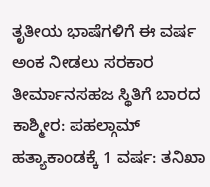ತೃತೀಯ ಭಾಷೆಗಳಿಗೆ ಈ ವರ್ಷ ಅಂಕ ನೀಡಲು ಸರಕಾರ ತೀರ್ಮಾನಸಹಜ ಸ್ಥಿತಿಗೆ ಬಾರದ ಕಾಶ್ಮೀರ: ಪಹಲ್ಗಾಮ್ ಹತ್ಯಾಕಾಂಡಕ್ಕೆ 1 ವರ್ಷ: ತನಿಖಾ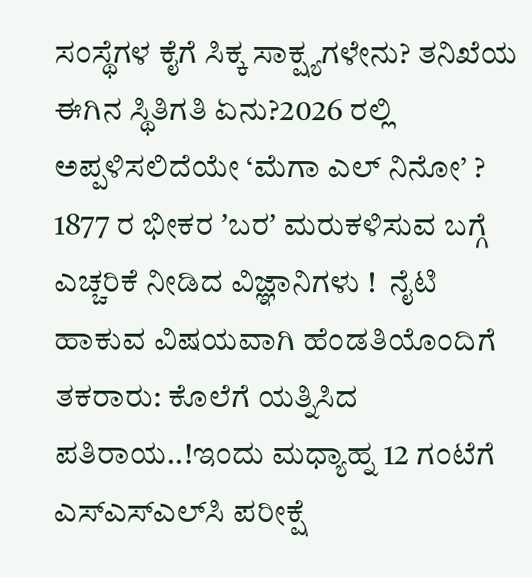ಸಂಸ್ಥೆಗಳ ಕೈಗೆ ಸಿಕ್ಕ ಸಾಕ್ಷ್ಯಗಳೇನು? ತನಿಖೆಯ ಈಗಿನ ಸ್ಥಿತಿಗತಿ ಏನು?2026 ರಲ್ಲಿ ಅಪ್ಪಳಿಸಲಿದೆಯೇ ‘ಮೆಗಾ ಎಲ್ ನಿನೋ’ ? 1877 ರ ಭೀಕರ ʼಬರʼ ಮರುಕಳಿಸುವ ಬಗ್ಗೆ ಎಚ್ಚರಿಕೆ ನೀಡಿದ ವಿಜ್ಞಾನಿಗಳು !  ನೈಟಿ ಹಾಕುವ ವಿಷಯವಾಗಿ ಹೆಂಡತಿಯೊಂದಿಗೆ ತಕರಾರು: ಕೊಲೆಗೆ ಯತ್ನಿಸಿದ ಪತಿರಾಯ..!ಇಂದು ಮಧ್ಯಾಹ್ನ 12 ಗಂಟೆಗೆ ಎಸ್‌ಎಸ್‌ಎಲ್‌ಸಿ ಪರೀಕ್ಷೆ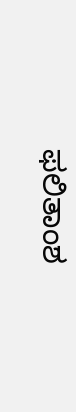ಫಲಿತಾಂಶ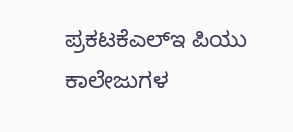ಪ್ರಕಟಕೆಎಲ್‌ಇ ಪಿಯು ಕಾಲೇಜುಗಳ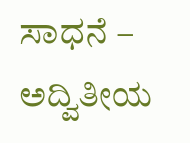ಸಾಧನೆ – ಅದ್ವಿತೀಯ